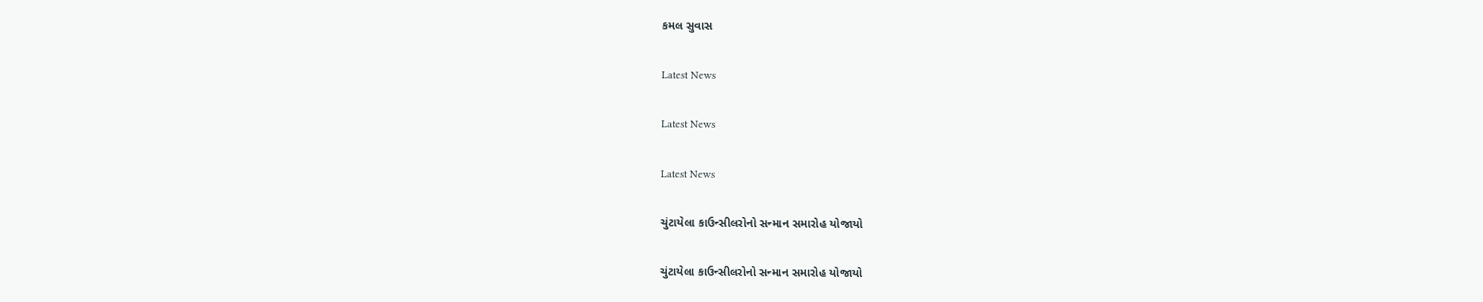કમલ સુવાસ

Latest News

Latest News

Latest News

ચુંટાયેલા કાઉન્સીલરોનો સન્માન સમારોહ યોજાયો

ચુંટાયેલા કાઉન્સીલરોનો સન્માન સમારોહ યોજાયો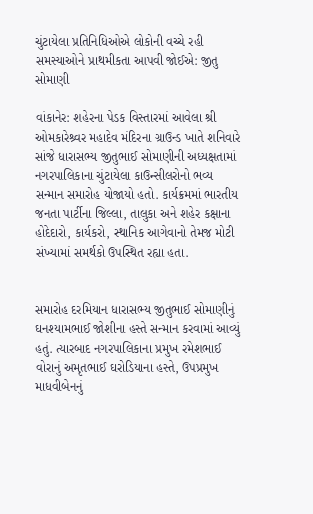ચુંટાયેલા પ્રતિનિધિઓએ લોકોની વચ્ચે રહી સમસ્યાઓને પ્રાથમીકતા આપવી જોઈએ: જીતુ સોમાણી

વાંકાનેર: શહેરના પેડક વિસ્તારમાં આવેલા શ્રી ઓમકારેશ્ર્વર મહાદેવ મંદિરના ગ્રાઉન્ડ ખાતે શનિવારે સાંજે ધારાસભ્ય જીતુભાઈ સોમાણીની અધ્યક્ષતામાં નગરપાલિકાના ચુંટાયેલા કાઉન્સીલરોનો ભવ્ય સન્માન સમારોહ યોજાયો હતો. કાર્યક્રમમાં ભારતીય જનતા પાર્ટીના જિલ્લા, તાલુકા અને શહેર કક્ષાના હોદેદારો, કાર્યકરો, સ્થાનિક આગેવાનો તેમજ મોટી સંખ્યામાં સમર્થકો ઉપસ્થિત રહ્યા હતા.


સમારોહ દરમિયાન ધારાસભ્ય જીતુભાઈ સોમાણીનું ઘનશ્યામભાઈ જોશીના હસ્તે સન્માન કરવામાં આવ્યું હતું. ત્યારબાદ નગરપાલિકાના પ્રમુખ રમેશભાઈ વોરાનું અમૃતભાઈ ઘરોડિયાના હસ્તે, ઉપપ્રમુખ માધવીબેનનું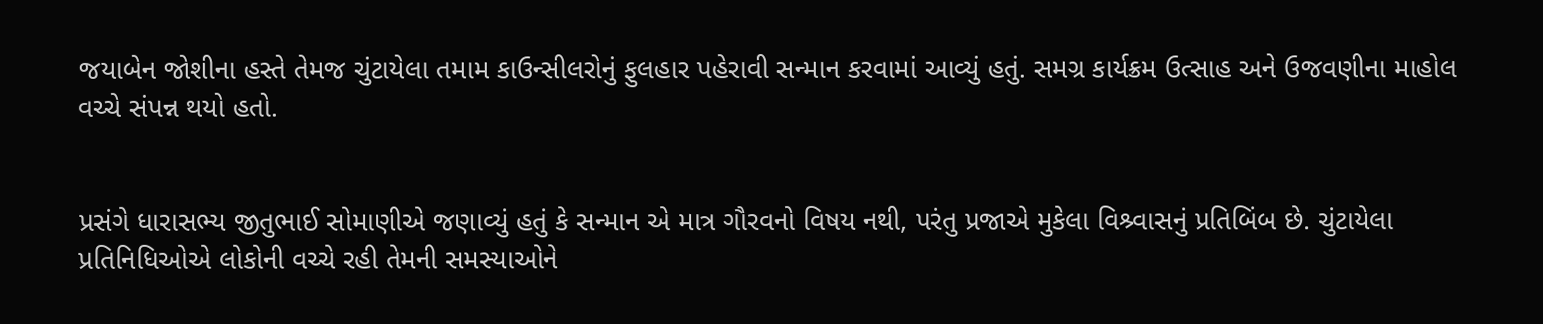જયાબેન જોશીના હસ્તે તેમજ ચુંટાયેલા તમામ કાઉન્સીલરોનું ફુલહાર પહેરાવી સન્માન કરવામાં આવ્યું હતું. સમગ્ર કાર્યક્રમ ઉત્સાહ અને ઉજવણીના માહોલ વચ્ચે સંપન્ન થયો હતો.


પ્રસંગે ધારાસભ્ય જીતુભાઈ સોમાણીએ જણાવ્યું હતું કે સન્માન એ માત્ર ગૌરવનો વિષય નથી, પરંતુ પ્રજાએ મુકેલા વિશ્ર્વાસનું પ્રતિબિંબ છે. ચુંટાયેલા પ્રતિનિધિઓએ લોકોની વચ્ચે રહી તેમની સમસ્યાઓને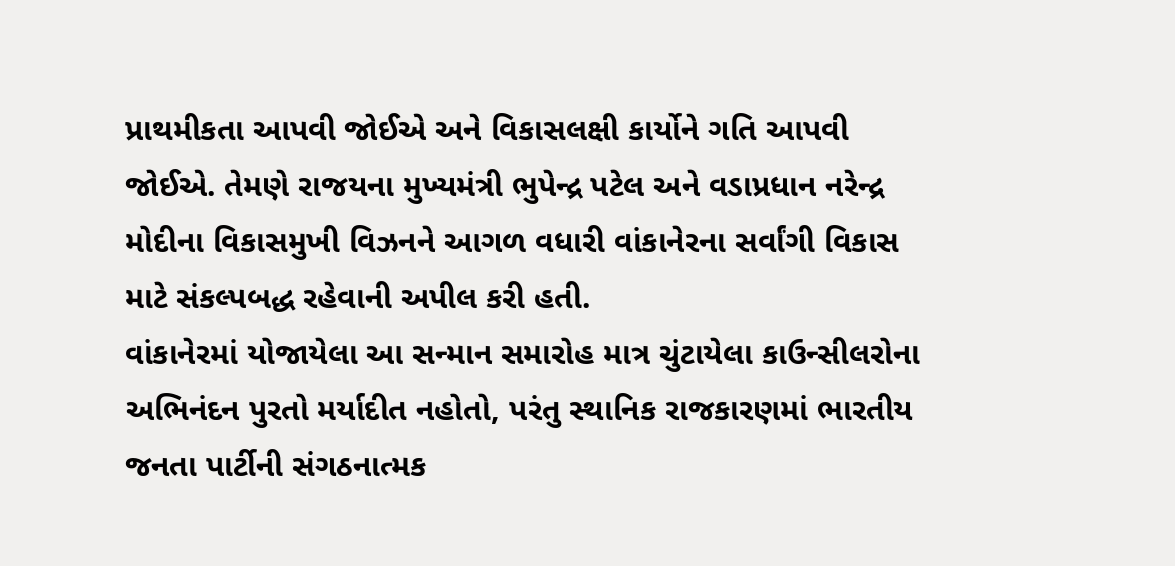પ્રાથમીકતા આપવી જોઈએ અને વિકાસલક્ષી કાર્યોને ગતિ આપવી જોઈએ. તેમણે રાજયના મુખ્યમંત્રી ભુપેન્દ્ર પટેલ અને વડાપ્રધાન નરેન્દ્ર મોદીના વિકાસમુખી વિઝનને આગળ વધારી વાંકાનેરના સર્વાંગી વિકાસ માટે સંકલ્પબદ્ધ રહેવાની અપીલ કરી હતી.
વાંકાનેરમાં યોજાયેલા આ સન્માન સમારોહ માત્ર ચુંટાયેલા કાઉન્સીલરોના અભિનંદન પુરતો મર્યાદીત નહોતો, પરંતુ સ્થાનિક રાજકારણમાં ભારતીય જનતા પાર્ટીની સંગઠનાત્મક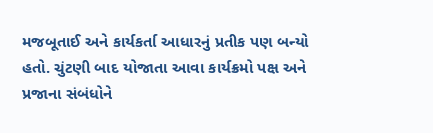મજબૂતાઈ અને કાર્યકર્તા આધારનું પ્રતીક પણ બન્યો હતો. ચુંટણી બાદ યોજાતા આવા કાર્યક્રમો પક્ષ અને પ્રજાના સંબંધોને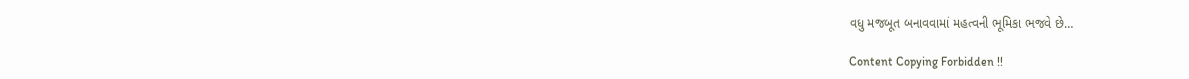વધુ મજબૂત બનાવવામાં મહત્વની ભૂમિકા ભજવે છે…

Content Copying Forbidden !!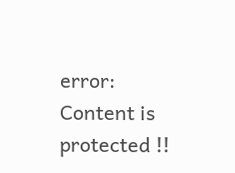error: Content is protected !!